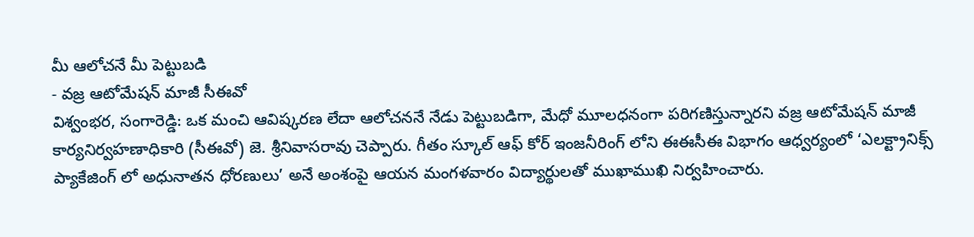మీ ఆలోచనే మీ పెట్టుబడి
- వజ్ర ఆటోమేషన్ మాజీ సీఈవో
విశ్వంభర, సంగారెడ్డి: ఒక మంచి ఆవిష్కరణ లేదా ఆలోచననే నేడు పెట్టుబడిగా, మేధో మూలధనంగా పరిగణిస్తున్నారని వజ్ర ఆటోమేషన్ మాజీ కార్యనిర్వహణాధికారి (సీఈవో) జె. శ్రీనివాసరావు చెప్పారు. గీతం స్కూల్ ఆఫ్ కోర్ ఇంజనీరింగ్ లోని ఈఈసీఈ విభాగం ఆధ్వర్యంలో ‘ఎలక్ట్రానిక్స్ ప్యాకేజింగ్ లో అధునాతన ధోరణులు’ అనే అంశంపై ఆయన మంగళవారం విద్యార్థులతో ముఖాముఖి నిర్వహించారు.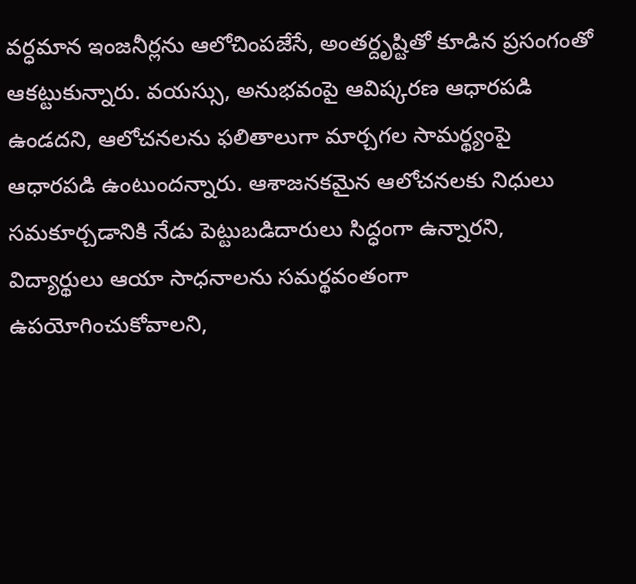వర్ధమాన ఇంజనీర్లను ఆలోచింపజేసే, అంతర్దృష్టితో కూడిన ప్రసంగంతో ఆకట్టుకున్నారు. వయస్సు, అనుభవంపై ఆవిష్కరణ ఆధారపడి ఉండదని, ఆలోచనలను ఫలితాలుగా మార్చగల సామర్థ్యంపై ఆధారపడి ఉంటుందన్నారు. ఆశాజనకమైన ఆలోచనలకు నిధులు సమకూర్చడానికి నేడు పెట్టుబడిదారులు సిద్ధంగా ఉన్నారని, విద్యార్థులు ఆయా సాధనాలను సమర్థవంతంగా ఉపయోగించుకోవాలని,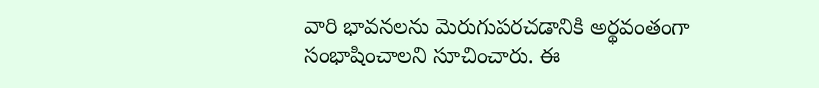వారి భావనలను మెరుగుపరచడానికి అర్థవంతంగా సంభాషించాలని సూచించారు. ఈ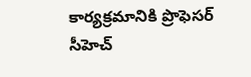కార్యక్రమానికి ప్రొఫెసర్ సీహెచ్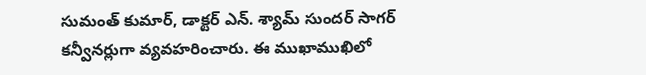సుమంత్ కుమార్, డాక్టర్ ఎన్. శ్యామ్ సుందర్ సాగర్ కన్వీనర్లుగా వ్యవహరించారు. ఈ ముఖాముఖిలో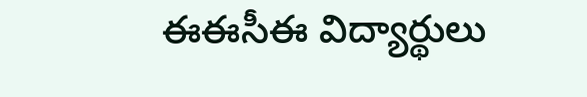ఈఈసీఈ విద్యార్థులు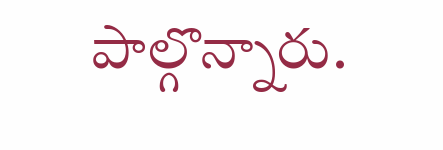పాల్గొన్నారు.